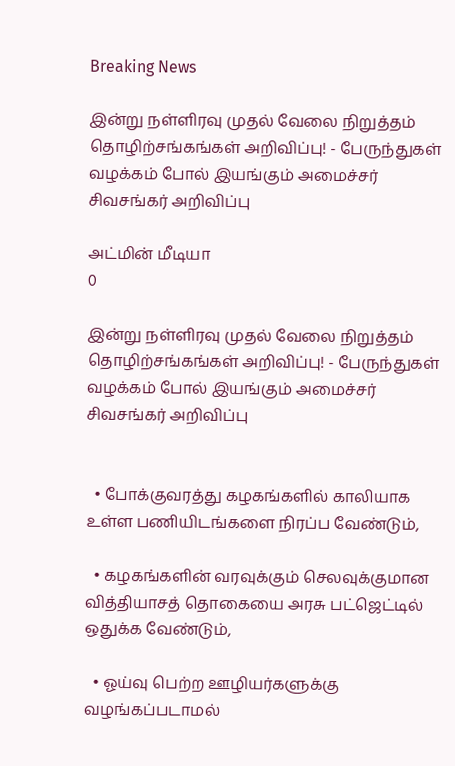Breaking News

இன்று நள்ளிரவு முதல் வேலை நிறுத்தம் தொழிற்சங்கங்கள் அறிவிப்பு! - பேருந்துகள் வழக்கம் போல் இயங்கும் அமைச்சர் சிவசங்கர் அறிவிப்பு

அட்மின் மீடியா
0

இன்று நள்ளிரவு முதல் வேலை நிறுத்தம் தொழிற்சங்கங்கள் அறிவிப்பு! - பேருந்துகள் வழக்கம் போல் இயங்கும் அமைச்சர் சிவசங்கர் அறிவிப்பு


  • போக்குவரத்து கழகங்களில் காலியாக உள்ள பணியிடங்களை நிரப்ப வேண்டும்,

  • கழகங்களின் வரவுக்கும் செலவுக்குமான வித்தியாசத் தொகையை அரசு பட்ஜெட்டில் ஒதுக்க வேண்டும்,

  • ஓய்வு பெற்ற ஊழியர்களுக்கு வழங்கப்படாமல்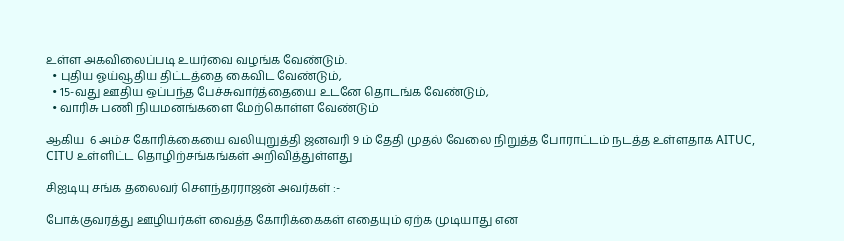உள்ள அகவிலைப்படி உயர்வை வழங்க வேண்டும்.
  • புதிய ஓய்வூதிய திட்டத்தை கைவிட வேண்டும்,
  • 15-வது ஊதிய ஒப்பந்த பேச்சுவார்த்தையை உடனே தொடங்க வேண்டும்,
  • வாரிசு பணி நியமனங்களை மேற்கொள்ள வேண்டும்

ஆகிய  6 அம்ச கோரிக்கையை வலியுறுத்தி ஜனவரி 9 ம் தேதி முதல் வேலை நிறுத்த போராட்டம் நடத்த உள்ளதாக AITUC, CITU உள்ளிட்ட தொழிற்சங்கங்கள் அறிவித்துள்ளது

சிஐடியு சங்க தலைவர் செளந்தரராஜன் அவர்கள் :-

போக்குவரத்து ஊழியர்கள் வைத்த கோரிக்கைகள் எதையும் ஏற்க முடியாது என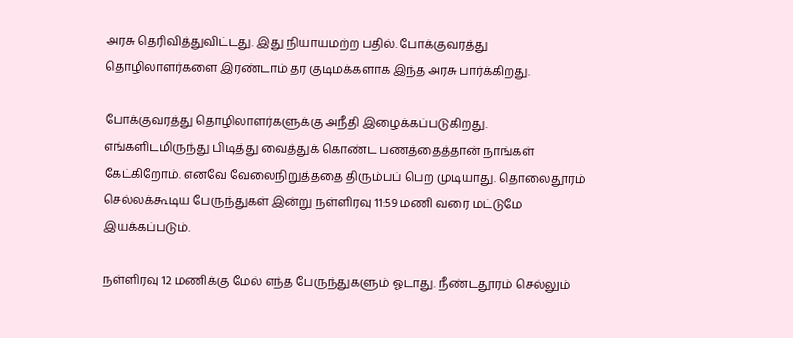அரசு தெரிவித்துவிட்டது. இது நியாயமற்ற பதில். போக்குவரத்து தொழிலாளர்களை இரண்டாம் தர குடிமக்களாக இந்த அரசு பார்க்கிறது.

போக்குவரத்து தொழிலாளர்களுக்கு அநீதி இழைக்கப்படுகிறது. எங்களிடமிருந்து பிடித்து வைத்துக் கொண்ட பணத்தைத்தான் நாங்கள் கேட்கிறோம். எனவே வேலைநிறுத்ததை திரும்பப் பெற முடியாது. தொலைதூரம் செல்லக்கூடிய பேருந்துகள் இன்று நள்ளிரவு 11:59 மணி வரை மட்டுமே இயக்கப்படும்.

நள்ளிரவு 12 மணிக்கு மேல் எந்த பேருந்துகளும் ஓடாது. நீண்டதூரம் செல்லும்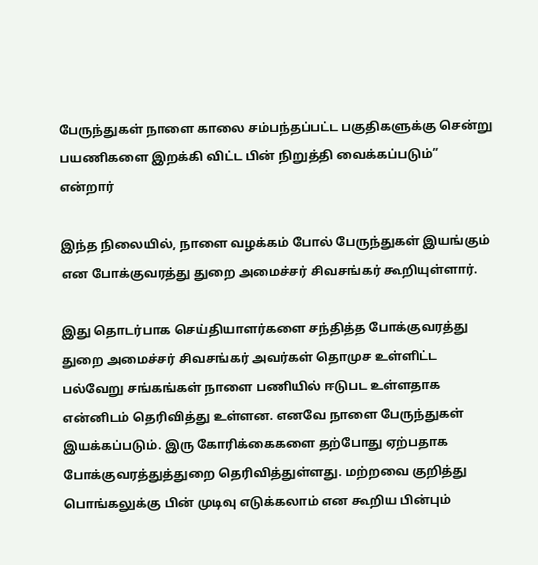பேருந்துகள் நாளை காலை சம்பந்தப்பட்ட பகுதிகளுக்கு சென்று பயணிகளை இறக்கி விட்ட பின் நிறுத்தி வைக்கப்படும்” என்றார்

இந்த நிலையில், நாளை வழக்கம் போல் பேருந்துகள் இயங்கும் என போக்குவரத்து துறை அமைச்சர் சிவசங்கர் கூறியுள்ளார்.

இது தொடர்பாக செய்தியாளர்களை சந்தித்த போக்குவரத்து துறை அமைச்சர் சிவசங்கர் அவர்கள் தொமுச உள்ளிட்ட பல்வேறு சங்கங்கள் நாளை பணியில் ஈடுபட உள்ளதாக என்னிடம் தெரிவித்து உள்ளன. எனவே நாளை பேருந்துகள் இயக்கப்படும். இரு கோரிக்கைகளை தற்போது ஏற்பதாக போக்குவரத்துத்துறை தெரிவித்துள்ளது. மற்றவை குறித்து பொங்கலுக்கு பின் முடிவு எடுக்கலாம் என கூறிய பின்பும்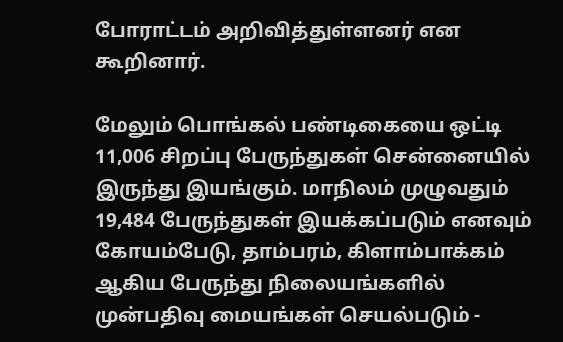போராட்டம் அறிவித்துள்ளனர் என கூறினார்.

மேலும் பொங்கல் பண்டிகையை ஒட்டி 11,006 சிறப்பு பேருந்துகள் சென்னையில் இருந்து இயங்கும். மாநிலம் முழுவதும் 19,484 பேருந்துகள் இயக்கப்படும் எனவும் கோயம்பேடு, தாம்பரம், கிளாம்பாக்கம் ஆகிய பேருந்து நிலையங்களில் முன்பதிவு மையங்கள் செயல்படும் -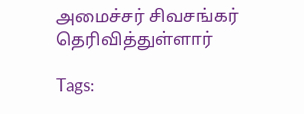அமைச்சர் சிவசங்கர் தெரிவித்துள்ளார்

Tags: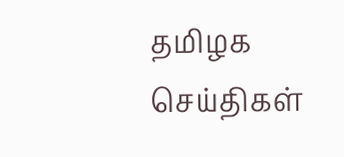தமிழக செய்திகள்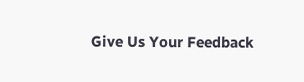Give Us Your Feedback